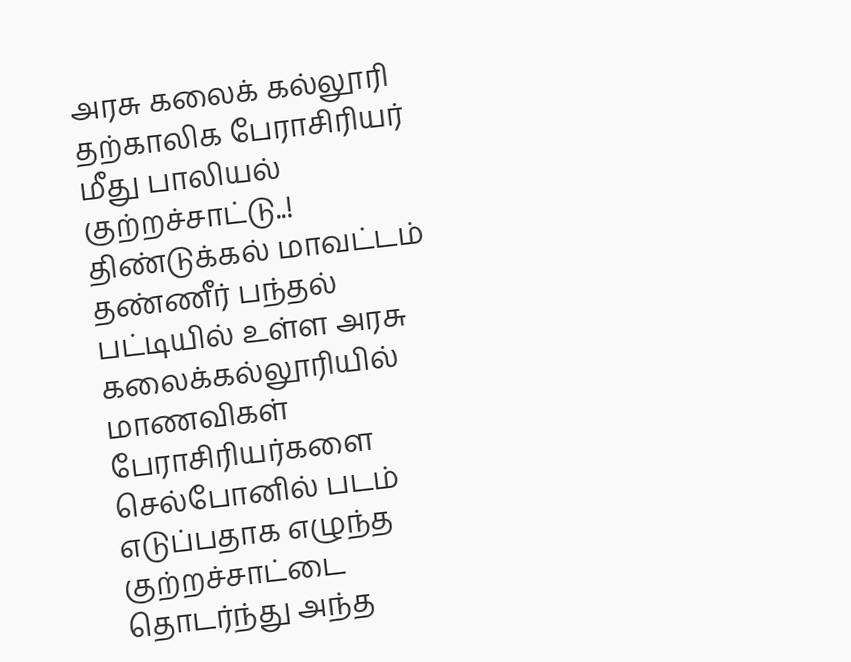அரசு கலைக் கல்லூரி தற்காலிக பேராசிரியர் மீது பாலியல் குற்றச்சாட்டு..!
திண்டுக்கல் மாவட்டம் தண்ணீர் பந்தல் பட்டியில் உள்ள அரசு கலைக்கல்லூரியில் மாணவிகள் பேராசிரியர்களை செல்போனில் படம் எடுப்பதாக எழுந்த குற்றச்சாட்டை தொடர்ந்து அந்த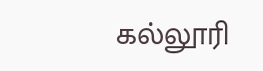கல்லூரி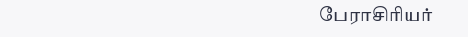பேராசிரியர்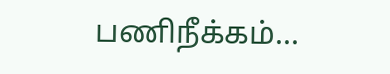பணிநீக்கம்...